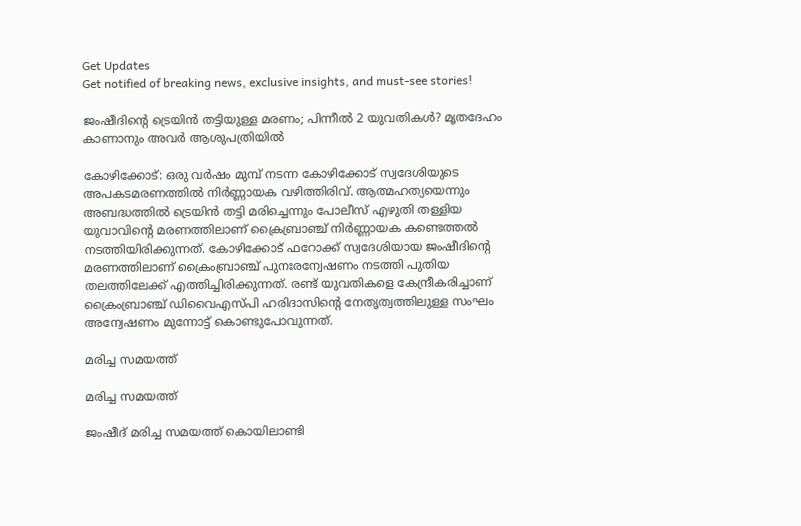Get Updates
Get notified of breaking news, exclusive insights, and must-see stories!

ജംഷീദിന്റെ ട്രെയിന്‍ തട്ടിയുള്ള മരണം; പിന്നീല്‍ 2 യുവതികള്‍? മൃതദേഹം കാണാനും അവര്‍ ആശുപത്രിയില്‍

കോഴിക്കോട്: ഒരു വര്‍ഷം മുമ്പ് നടന്ന കോഴിക്കോട് സ്വദേശിയുടെ അപകടമരണത്തില്‍ നിര്‍ണ്ണായക വഴിത്തിരിവ്. ആത്മഹത്യയെന്നും അബദ്ധത്തില്‍ ട്രെയിന്‍ തട്ടി മരിച്ചെന്നും പോലീസ് എഴുതി തള്ളിയ യുവാവിന്‍റെ മരണത്തിലാണ് ക്രൈബ്രാഞ്ച് നിര്‍ണ്ണായക കണ്ടെത്തല്‍ നടത്തിയിരിക്കുന്നത്. കോഴിക്കോട് ഫറോക്ക് സ്വദേശിയായ ജംഷീദിന്‍റെ മരണത്തിലാണ് ക്രൈംബ്രാഞ്ച് പുനഃരന്വേഷണം നടത്തി പുതിയ തലത്തിലേക്ക് എത്തിച്ചിരിക്കുന്നത്. രണ്ട് യുവതികളെ കേന്ദ്രീകരിച്ചാണ് ക്രൈംബ്രാഞ്ച് ഡിവൈഎസ്പി ഹരിദാസിന്റെ നേതൃത്വത്തിലുള്ള സംഘം അന്വേഷണം മുന്നോട്ട് കൊണ്ടുപോവുന്നത്.

മരിച്ച സമയത്ത്

മരിച്ച സമയത്ത്

ജംഷീദ് മരിച്ച സമയത്ത് കൊയിലാണ്ടി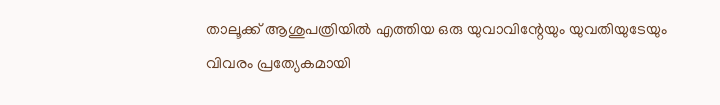താലൂക്ക് ആശുപത്രിയില്‍ എത്തിയ ഒരു യുവാവിന്റേയും യുവതിയുടേയും വിവരം പ്രത്യേകമായി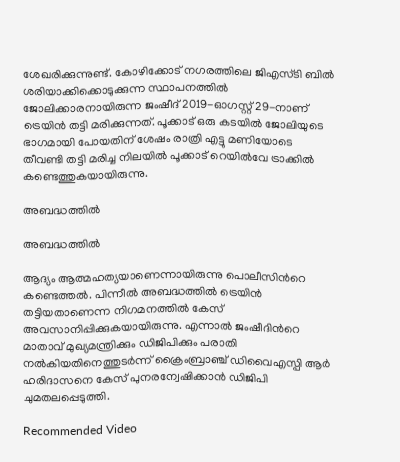ശേഖരിക്കുന്നുണ്ട്. കോഴിക്കോട് നഗരത്തിലെ ജിഎസ്ടി ബില്‍ ശരിയാക്കിക്കൊടുക്കുന്ന സ്ഥാപനത്തില്‍ ജോലിക്കാരനായിരുന്ന ജംഷീദ് 2019-ഓഗസ്റ്റ് 29-നാണ് ട്രെയിന്‍ തട്ടി മരിക്കുന്നത്. പൂക്കാട് ഒരു കടയില്‍ ജോലിയുടെ ഭാഗമായി പോയതിന് ശേഷം രാത്രി എട്ടു മണിയോടെ തീവണ്ടി തട്ടി മരിച്ച നിലയില്‍ പൂക്കാട് റെയില്‍വേ ട്രാക്കില്‍ കണ്ടെത്തുകയായിരുന്നു.

അബദ്ധത്തില്‍

അബദ്ധത്തില്‍

ആദ്യം ആത്മഹത്യയാണെന്നായിരുന്നു പൊലീസിന്‍റെ കണ്ടെത്തല്‍. പിന്നീല്‍ അബദ്ധത്തില്‍ ട്രെയിന്‍ തട്ടിയതാണെന്ന നിഗമനത്തില്‍ കേസ് അവസാനിപ്പിക്കുകയായിരുന്നു. എന്നാല്‍ ജംഷീദിന്‍റെ മാതാവ് മുഖ്യമന്ത്രിക്കും ഡിജിപിക്കും പരാതി നല്‍കിയതിനെത്തുടര്‍ന്ന് ക്രൈംബ്രാഞ്ച് ഡിവൈഎസ്പി ആര്‍ ഹരിദാസനെ കേസ് പുനരന്വേഷിക്കാന്‍ ഡിജിപി ചുമതലപ്പെടുത്തി.

Recommended Video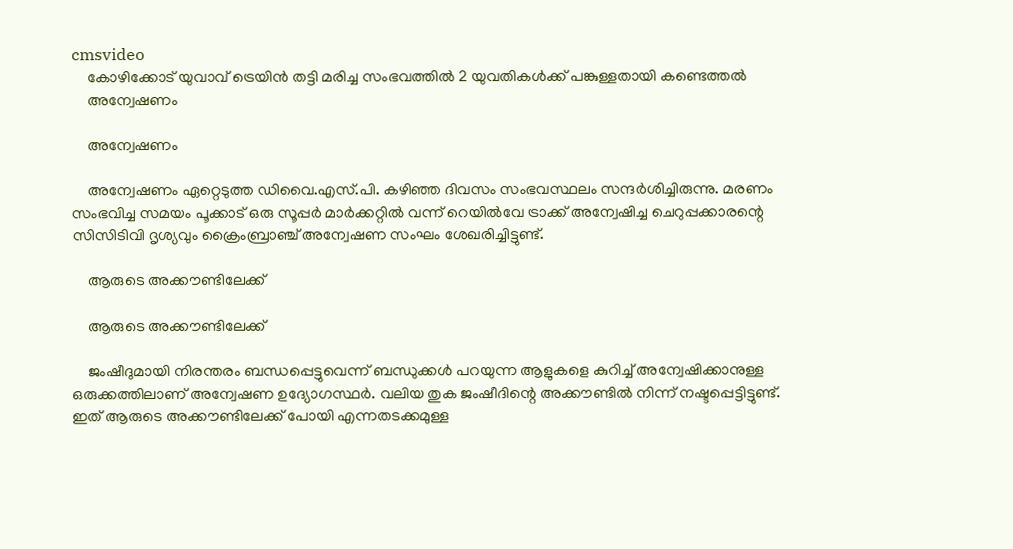cmsvideo
    കോഴിക്കോട് യുവാവ് ട്രെയിൻ തട്ടി മരിച്ച സംഭവത്തിൽ 2 യുവതികൾക്ക് പങ്കുള്ളതായി കണ്ടെത്തൽ
    അന്വേഷണം

    അന്വേഷണം

    അന്വേഷണം ഏറ്റെടുത്ത ഡിവൈ.എസ്.പി. കഴിഞ്ഞ ദിവസം സംഭവസ്ഥലം സന്ദര്‍ശിച്ചിരുന്നു. മരണം സംഭവിച്ച സമയം പൂക്കാട് ഒരു സൂപ്പര്‍ മാര്‍ക്കറ്റില്‍ വന്ന് റെയില്‍വേ ട്രാക്ക് അന്വേഷിച്ച ചെറുപ്പക്കാരന്റെ സിസിടിവി ദൃശ്യവും ക്രൈംബ്രാഞ്ച് അന്വേഷണ സംഘം ശേഖരിച്ചിട്ടുണ്ട്.

    ആരുടെ അക്കൗണ്ടിലേക്ക്

    ആരുടെ അക്കൗണ്ടിലേക്ക്

    ജംഷീദുമായി നിരന്തരം ബന്ധപ്പെട്ടുവെന്ന് ബന്ധുക്കള്‍ പറയുന്ന ആളുകളെ കുറിച്ച് അന്വേഷിക്കാനുള്ള ഒരുക്കത്തിലാണ് അന്വേഷണ ഉദ്യോഗസ്ഥര്‍. വലിയ തുക ജംഷീദിന്റെ അക്കൗണ്ടില്‍ നിന്ന് നഷ്ടപ്പെട്ടിട്ടുണ്ട്. ഇത് ആരുടെ അക്കൗണ്ടിലേക്ക് പോയി എന്നതടക്കമുള്ള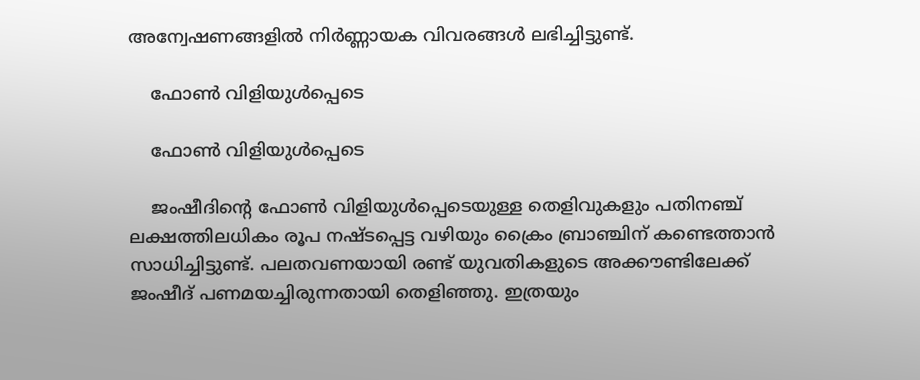അന്വേഷണങ്ങളില്‍ നിര്‍ണ്ണായക വിവരങ്ങള്‍ ലഭിച്ചിട്ടുണ്ട്.

    ഫോണ്‍ വിളിയുള്‍പ്പെടെ

    ഫോണ്‍ വിളിയുള്‍പ്പെടെ

    ജംഷീദിന്റെ ഫോണ്‍ വിളിയുള്‍പ്പെടെയുള്ള തെളിവുകളും പതിനഞ്ച് ലക്ഷത്തിലധികം രൂപ നഷ്ടപ്പെട്ട വഴിയും ക്രൈം ബ്രാഞ്ചിന് കണ്ടെത്താന്‍ സാധിച്ചിട്ടുണ്ട്. പലതവണയായി രണ്ട് യുവതികളുടെ അക്കൗണ്ടിലേക്ക് ജംഷീദ് പണമയച്ചിരുന്നതായി തെളിഞ്ഞു. ഇത്രയും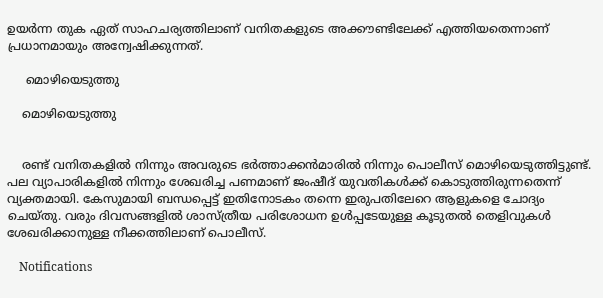ഉയര്‍ന്ന തുക ഏത് സാഹചര്യത്തിലാണ് വനിതകളുടെ അക്കൗണ്ടിലേക്ക് എത്തിയതെന്നാണ് പ്രധാനമായും അന്വേഷിക്കുന്നത്.

     മൊഴിയെടുത്തു

    മൊഴിയെടുത്തു


    രണ്ട് വനിതകളില്‍ നിന്നും അവരുടെ ഭര്‍ത്താക്കന്‍മാരില്‍ നിന്നും പൊലീസ് മൊഴിയെടുത്തിട്ടുണ്ട്. പല വ്യാപാരികളില്‍ നിന്നും ശേഖരിച്ച പണമാണ് ജംഷീദ് യുവതികള്‍ക്ക് കൊടുത്തിരുന്നതെന്ന് വ്യക്തമായി. കേസുമായി ബന്ധപ്പെട്ട് ഇതിനോടകം തന്നെ ഇരുപതിലേറെ ആളുകളെ ചോദ്യം ചെയ്തു. വരും ദിവസങ്ങളില്‍ ശാസ്ത്രീയ പരിശോധന ഉള്‍പ്പടേയുള്ള കൂടുതല്‍ തെളിവുകള്‍ ശേഖരിക്കാനുള്ള നീക്കത്തിലാണ് പൊലീസ്.

    Notifications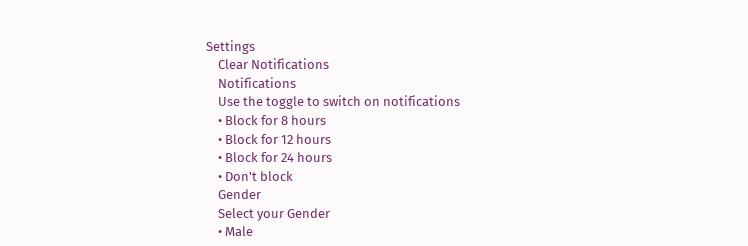Settings
    Clear Notifications
    Notifications
    Use the toggle to switch on notifications
    • Block for 8 hours
    • Block for 12 hours
    • Block for 24 hours
    • Don't block
    Gender
    Select your Gender
    • Male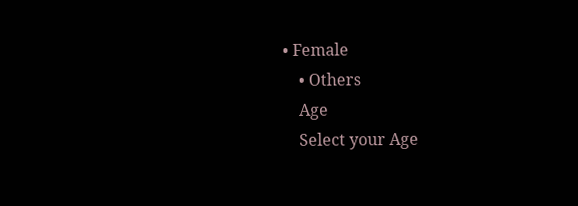• Female
    • Others
    Age
    Select your Age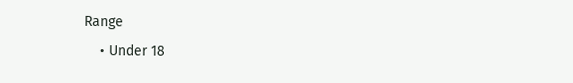Range
    • Under 18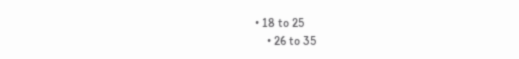• 18 to 25
    • 26 to 35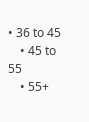• 36 to 45
    • 45 to 55
    • 55+